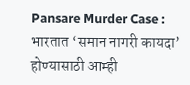Pansare Murder Case : भारतात ‘समान नागरी कायदा’ होण्यासाठी आम्ही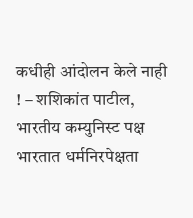कधीही आंदोलन केले नाही ! – शशिकांत पाटील, भारतीय कम्युनिस्ट पक्ष
भारतात धर्मनिरपेक्षता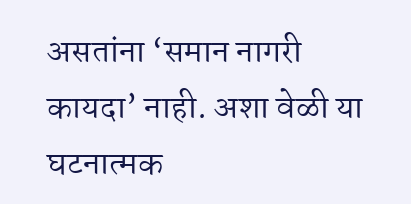असतांना ‘समान नागरी कायदा’ नाही. अशा वेळी या घटनात्मक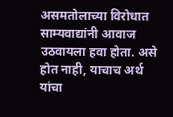असमतोलाच्या विरोधात साम्यवाद्यांनी आवाज उठवायला हवा होता. असे होत नाही, याचाच अर्थ यांचा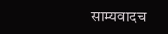साम्यवादच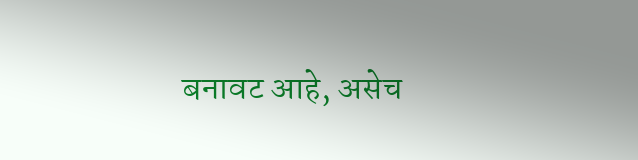बनावट आहे, असेच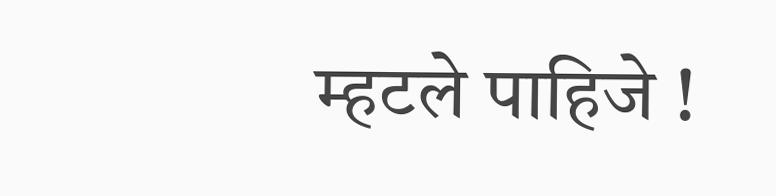म्हटले पाहिजे !